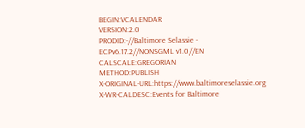BEGIN:VCALENDAR
VERSION:2.0
PRODID:-//Baltimore Selassie - ECPv6.17.2//NONSGML v1.0//EN
CALSCALE:GREGORIAN
METHOD:PUBLISH
X-ORIGINAL-URL:https://www.baltimoreselassie.org
X-WR-CALDESC:Events for Baltimore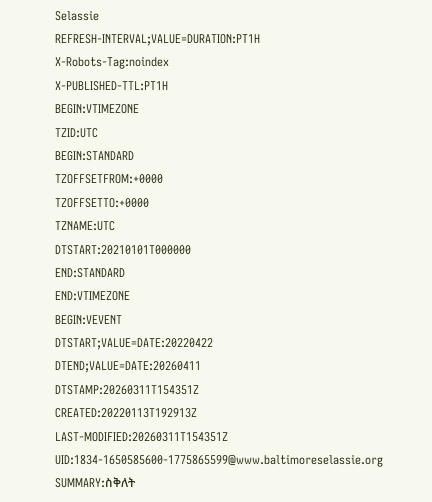Selassie
REFRESH-INTERVAL;VALUE=DURATION:PT1H
X-Robots-Tag:noindex
X-PUBLISHED-TTL:PT1H
BEGIN:VTIMEZONE
TZID:UTC
BEGIN:STANDARD
TZOFFSETFROM:+0000
TZOFFSETTO:+0000
TZNAME:UTC
DTSTART:20210101T000000
END:STANDARD
END:VTIMEZONE
BEGIN:VEVENT
DTSTART;VALUE=DATE:20220422
DTEND;VALUE=DATE:20260411
DTSTAMP:20260311T154351Z
CREATED:20220113T192913Z
LAST-MODIFIED:20260311T154351Z
UID:1834-1650585600-1775865599@www.baltimoreselassie.org
SUMMARY:ስቅለት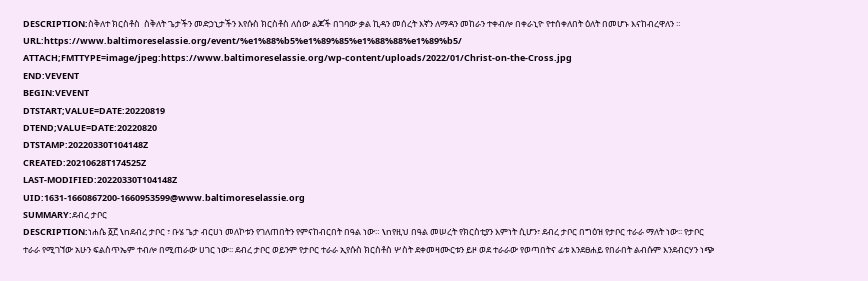DESCRIPTION:ስቅለተ ክርስቶስ  ስቅለት ጌታችን መድኃኒታችን እየሱስ ክርስቶስ ለሰው ልጆች በገባው ቃል ኪዳን መሰረት እኛን ለማዳን መከራን ተቀብሎ በቀራኒዮ የተሰቀለበት ዕለት በመሆኑ እናከብረዋለን ።
URL:https://www.baltimoreselassie.org/event/%e1%88%b5%e1%89%85%e1%88%88%e1%89%b5/
ATTACH;FMTTYPE=image/jpeg:https://www.baltimoreselassie.org/wp-content/uploads/2022/01/Christ-on-the-Cross.jpg
END:VEVENT
BEGIN:VEVENT
DTSTART;VALUE=DATE:20220819
DTEND;VALUE=DATE:20220820
DTSTAMP:20220330T104148Z
CREATED:20210628T174525Z
LAST-MODIFIED:20220330T104148Z
UID:1631-1660867200-1660953599@www.baltimoreselassie.org
SUMMARY:ደብረ ታቦር
DESCRIPTION:ነሐሴ ፩፫ \nደብረ ታቦር ፣ ቡሄ ጌታ ብርሀነ መለኮቱን የገለጠበትን የምናከብርበት በዓል ነው። \nየዚህ በዓል መሠረት የክርስቲያን እምነት ሲሆን፣ ደብረ ታቦር በግዕዝ የታቦር ተራራ ማለት ነው፡፡ የታቦር ተራራ የሚገኘው አሁን ፍልስጥኤም ተብሎ በሚጠራው ሀገር ነው፡፡ ደብረ ታቦር ወይንም የታቦር ተራራ ኢየሱስ ክርስቶስ ሦስት ደቀመዛሙርቱን ይዞ ወደ ተራራው የወጣበትና ፊቱ እንደፀሐይ የበራበት ልብሱም እንደብርሃን ነጭ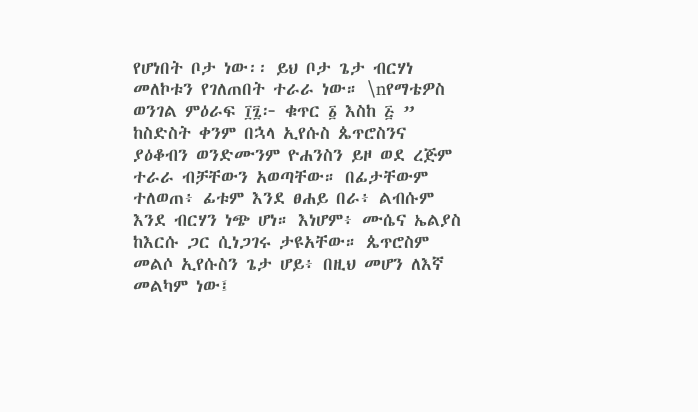የሆነበት ቦታ ነው፡፡ ይህ ቦታ ጌታ ብርሃነ መለኮቱን የገለጠበት ተራራ ነው። \nየማቴዎስ ወንገል ምዕራፍ ፲፯፦ ቁጥር ፩ እስከ ፭ ” ከስድስት ቀንም በኋላ ኢየሱስ ጴጥሮስንና ያዕቆብን ወንድሙንም ዮሐንስን ይዞ ወደ ረጅም ተራራ ብቻቸውን አወጣቸው። በፊታቸውም ተለወጠ፥ ፊቱም እንደ ፀሐይ በራ፥ ልብሱም እንደ ብርሃን ነጭ ሆነ። እነሆም፥ ሙሴና ኤልያስ ከእርሱ ጋር ሲነጋገሩ ታዩአቸው። ጴጥሮስም መልሶ ኢየሱስን ጌታ ሆይ፥ በዚህ መሆን ለእኛ መልካም ነው፤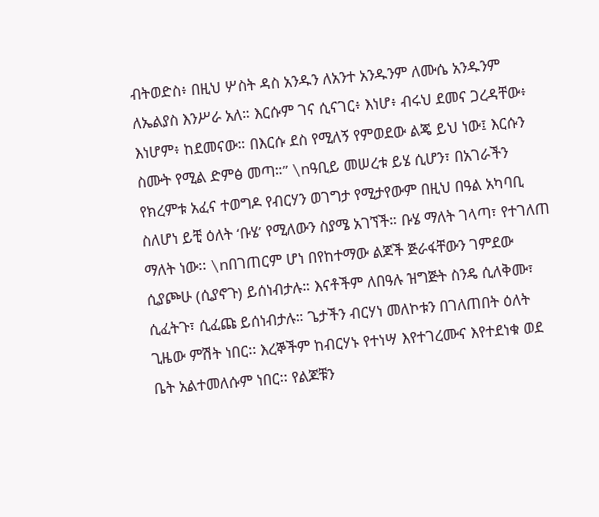ብትወድስ፥ በዚህ ሦስት ዳስ አንዱን ለአንተ አንዱንም ለሙሴ አንዱንም ለኤልያስ እንሥራ አለ። እርሱም ገና ሲናገር፥ እነሆ፥ ብሩህ ደመና ጋረዳቸው፥ እነሆም፥ ከደመናው። በእርሱ ደስ የሚለኝ የምወደው ልጄ ይህ ነው፤ እርሱን ስሙት የሚል ድምፅ መጣ።” \nዓቢይ መሠረቱ ይሄ ሲሆን፣ በአገራችን የክረምቱ አፈና ተወግዶ የብርሃን ወገግታ የሚታየውም በዚህ በዓል አካባቢ ስለሆነ ይቺ ዕለት ‘ቡሄ’ የሚለውን ስያሜ አገኘች። ቡሄ ማለት ገላጣ፣ የተገለጠ ማለት ነው፡፡ \nበገጠርም ሆነ በየከተማው ልጆች ጅራፋቸውን ገምደው ሲያጮሁ (ሲያኖጉ) ይሰነብታሉ። እናቶችም ለበዓሉ ዝግጅት ስንዴ ሲለቅሙ፣ ሲፈትጉ፣ ሲፈጩ ይሰነብታሉ። ጌታችን ብርሃነ መለኮቱን በገለጠበት ዕለት ጊዜው ምሽት ነበር፡፡ እረኞችም ከብርሃኑ የተነሣ እየተገረሙና እየተደነቁ ወደ ቤት አልተመለሱም ነበር፡፡ የልጆቹን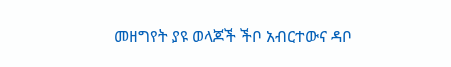መዘግየት ያዩ ወላጆች ችቦ አብርተውና ዳቦ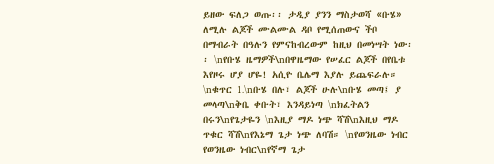ይዘው ፍለጋ ወጡ፡፡ ታዲያ ያንን ማስታወሻ «ቡሄ» ለሚሉ ልጆች ሙልሙል ዳቦ የሚሰጠውና ችቦ በማብራት በዓሉን የምናከብረውም ከዚህ በመነሣት ነው፡፡ \nየቡሄ ዜማዎች\nበዋዜማው የሠፈር ልጆች በየቤቱ እየዞሩ ሆያ ሆዬ! አሲዮ ቤሌማ እያሉ ይጨፍራሉ። \nቁጥር 1.\nቡሄ በሉ፣ ልጆች ሁሉ\nቡሄ መጣ፤ ያ መላጣ\nቅቤ ቀቡት፣ እንዳይነጣ \nክፈትልን በሩን\nየጌታዬን \nእዚያ ማዶ ነጭ ሻሽ\nእዚህ ማዶ ጥቁር ሻሽ\nየእኔማ ጌታ ነጭ ለባሽ። \nየወንዜው ነብር የወንዜው ነብር\nየኛማ ጌታ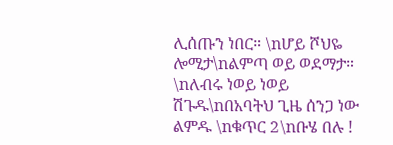ሊሰጡን ነበር። \nሆይ ሾህዬ ሎሚታ\nልምጣ ወይ ወደማታ። \nለብሩ ነወይ ነወይ ሽጉዱ\nበአባትህ ጊዜ ሰንጋ ነው ልምዱ \nቁጥር 2\nቡሄ በሉ !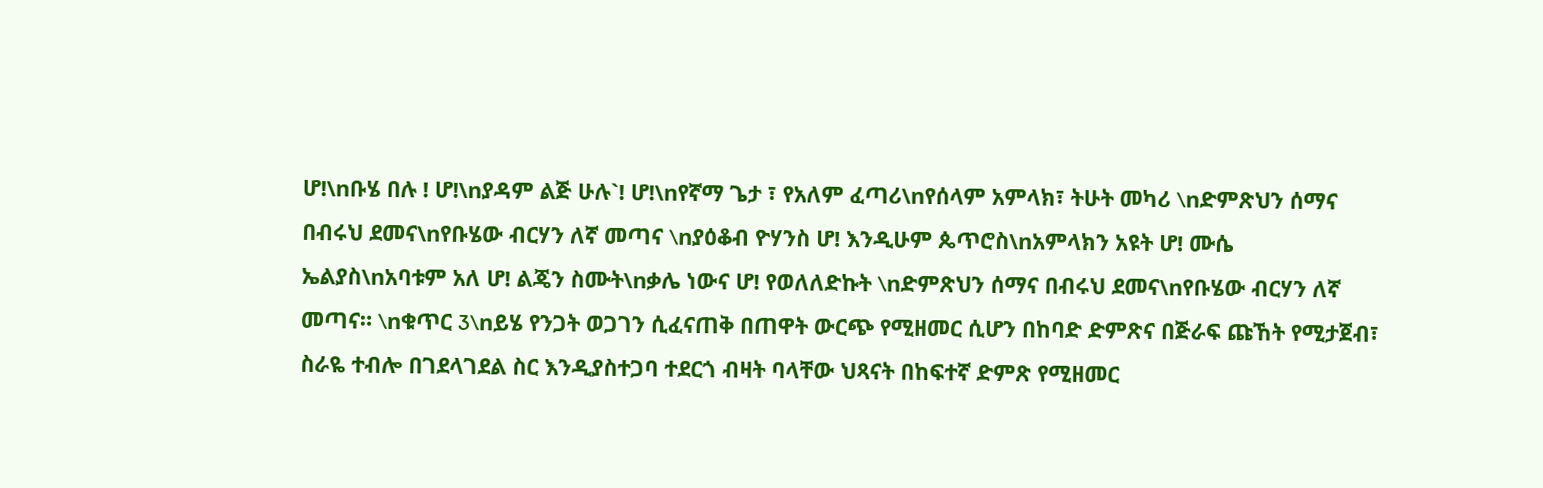ሆ!\nቡሄ በሉ ! ሆ!\nያዳም ልጅ ሁሉ`! ሆ!\nየኛማ ጌታ ፣ የአለም ፈጣሪ\nየሰላም አምላክ፣ ትሁት መካሪ \nድምጽህን ሰማና በብሩህ ደመና\nየቡሄው ብርሃን ለኛ መጣና \nያዕቆብ ዮሃንስ ሆ! እንዲሁም ጴጥሮስ\nአምላክን አዩት ሆ! ሙሴ ኤልያስ\nአባቱም አለ ሆ! ልጄን ስሙት\nቃሌ ነውና ሆ! የወለለድኩት \nድምጽህን ሰማና በብሩህ ደመና\nየቡሄው ብርሃን ለኛ መጣና። \nቁጥር 3\nይሄ የንጋት ወጋገን ሲፈናጠቅ በጠዋት ውርጭ የሚዘመር ሲሆን በከባድ ድምጽና በጅራፍ ጩኸት የሚታጀብ፣ ስራዬ ተብሎ በገደላገደል ስር እንዲያስተጋባ ተደርጎ ብዛት ባላቸው ህጻናት በከፍተኛ ድምጽ የሚዘመር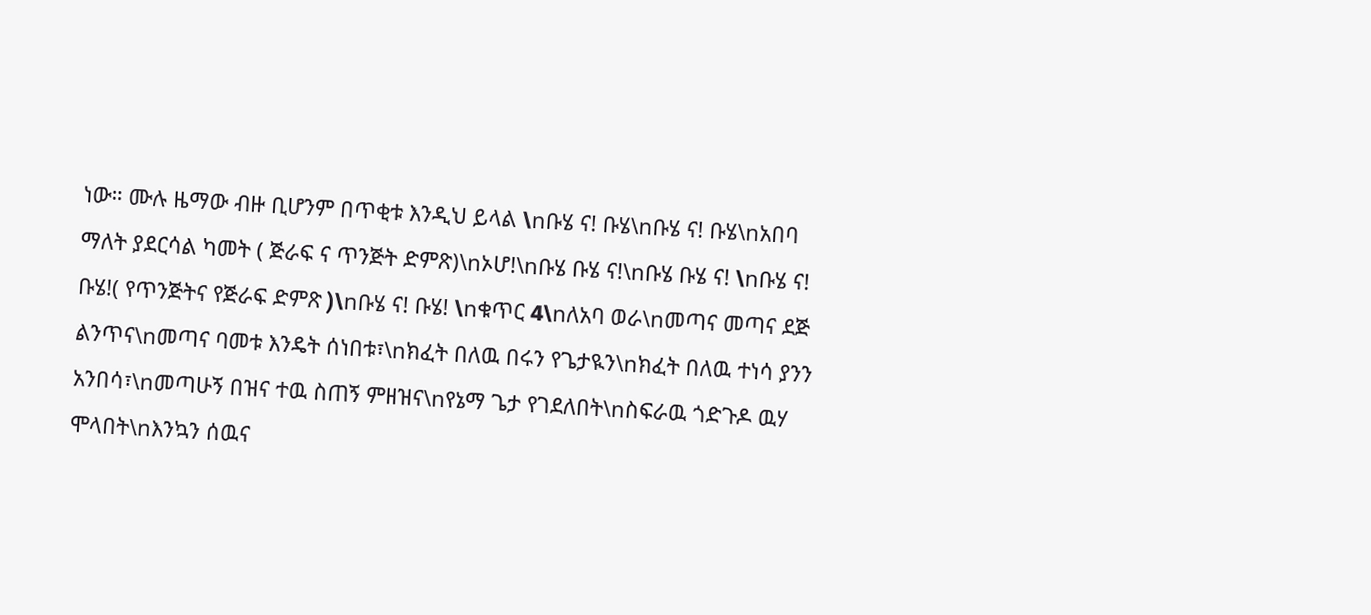ነው። ሙሉ ዜማው ብዙ ቢሆንም በጥቂቱ እንዲህ ይላል \nቡሄ ና! ቡሄ\nቡሄ ና! ቡሄ\nአበባ ማለት ያደርሳል ካመት ( ጅራፍ ና ጥንጅት ድምጽ)\nኦሆ!\nቡሄ ቡሄ ና!\nቡሄ ቡሄ ና! \nቡሄ ና! ቡሄ!( የጥንጅትና የጅራፍ ድምጽ )\nቡሄ ና! ቡሄ! \nቁጥር 4\nለአባ ወራ\nመጣና መጣና ደጅ ልንጥና\nመጣና ባመቱ እንዴት ሰነበቱ፣\nክፈት በለዉ በሩን የጌታዪን\nክፈት በለዉ ተነሳ ያንን አንበሳ፣\nመጣሁኝ በዝና ተዉ ስጠኝ ምዘዝና\nየኔማ ጌታ የገደለበት\nስፍራዉ ጎድጉዶ ዉሃ ሞላበት\nእንኳን ሰዉና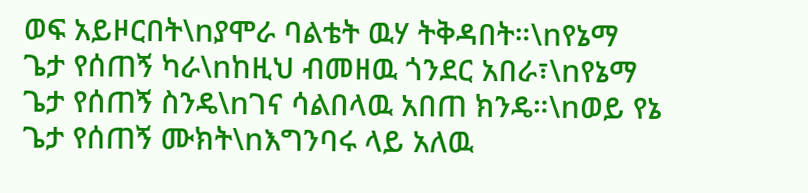ወፍ አይዞርበት\nያሞራ ባልቴት ዉሃ ትቅዳበት።\nየኔማ ጌታ የሰጠኝ ካራ\nከዚህ ብመዘዉ ጎንደር አበራ፣\nየኔማ ጌታ የሰጠኝ ስንዴ\nገና ሳልበላዉ አበጠ ክንዴ።\nወይ የኔ ጌታ የሰጠኝ ሙክት\nእግንባሩ ላይ አለዉ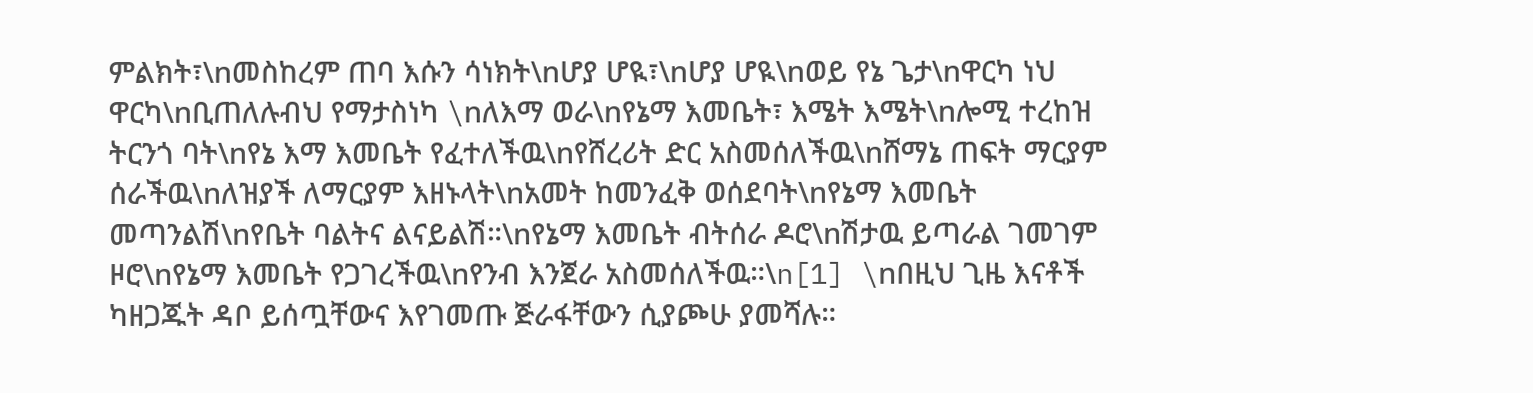ምልክት፣\nመስከረም ጠባ እሱን ሳነክት\nሆያ ሆዪ፣\nሆያ ሆዪ\nወይ የኔ ጌታ\nዋርካ ነህ ዋርካ\nቢጠለሉብህ የማታስነካ \nለእማ ወራ\nየኔማ እመቤት፣ እሜት እሜት\nሎሚ ተረከዝ ትርንጎ ባት\nየኔ እማ እመቤት የፈተለችዉ\nየሸረሪት ድር አስመሰለችዉ\nሸማኔ ጠፍት ማርያም ሰራችዉ\nለዝያች ለማርያም እዘኑላት\nአመት ከመንፈቅ ወሰደባት\nየኔማ እመቤት መጣንልሽ\nየቤት ባልትና ልናይልሽ።\nየኔማ እመቤት ብትሰራ ዶሮ\nሽታዉ ይጣራል ገመገም ዞሮ\nየኔማ እመቤት የጋገረችዉ\nየንብ እንጀራ አስመሰለችዉ።\n[1] \nበዚህ ጊዜ እናቶች ካዘጋጁት ዳቦ ይሰጧቸውና እየገመጡ ጅራፋቸውን ሲያጮሁ ያመሻሉ።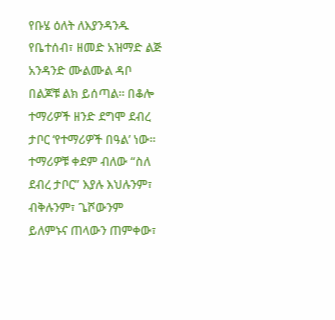የቡሄ ዕለት ለእያንዳንዱ የቤተሰብ፣ ዘመድ አዝማድ ልጅ አንዳንድ ሙልሙል ዳቦ በልጆቹ ልክ ይሰጣል። በቆሎ ተማሪዎች ዘንድ ደግሞ ደብረ ታቦር ‘የተማሪዎች በዓል’ ነው። ተማሪዎቹ ቀደም ብለው “ስለ ደብረ ታቦር” እያሉ እህሉንም፣ ብቅሉንም፣ ጌሾውንም ይለምኑና ጠላውን ጠምቀው፣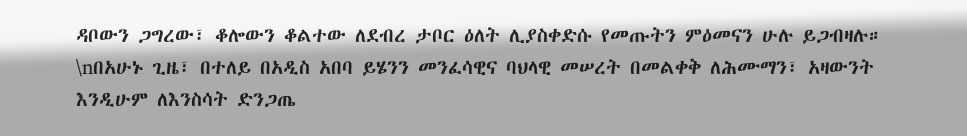ዳቦውን ጋግረው፣ ቆሎውን ቆልተው ለደብረ ታቦር ዕለት ሊያስቀድሱ የመጡትን ምዕመናን ሁሉ ይጋብዛሉ። \nበአሁኑ ጊዜ፣ በተለይ በአዲስ አበባ ይሄንን መንፈሳዊና ባህላዊ መሠረት በመልቀቅ ለሕሙማን፣ አዛውንት እንዲሁም ለእንስሳት ድንጋጤ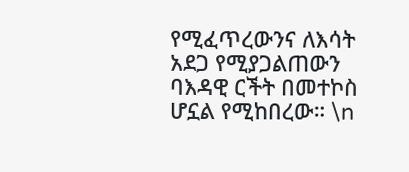የሚፈጥረውንና ለእሳት አደጋ የሚያጋልጠውን ባእዳዊ ርችት በመተኮስ ሆኗል የሚከበረው። \n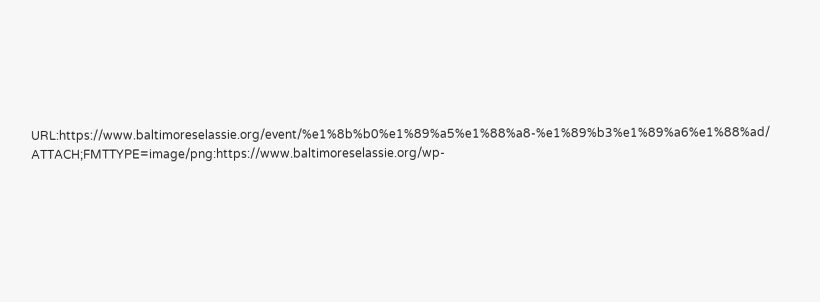URL:https://www.baltimoreselassie.org/event/%e1%8b%b0%e1%89%a5%e1%88%a8-%e1%89%b3%e1%89%a6%e1%88%ad/
ATTACH;FMTTYPE=image/png:https://www.baltimoreselassie.org/wp-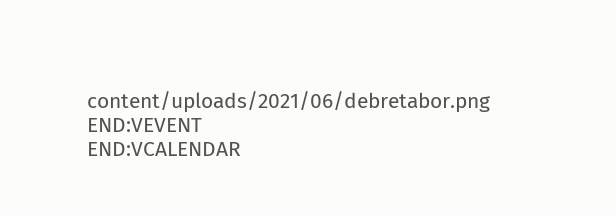content/uploads/2021/06/debretabor.png
END:VEVENT
END:VCALENDAR